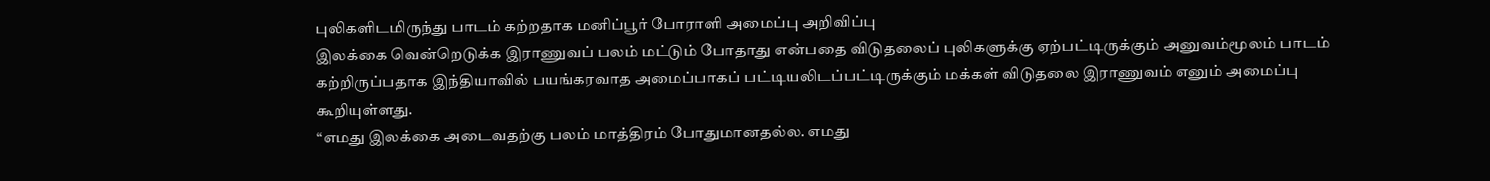புலிகளிடமிருந்து பாடம் கற்றதாக மனிப்பூர் போராளி அமைப்பு அறிவிப்பு
இலக்கை வென்றெடுக்க இராணுவப் பலம் மட்டும் போதாது என்பதை விடுதலைப் புலிகளுக்கு ஏற்பட்டிருக்கும் அனுவம்மூலம் பாடம் கற்றிருப்பதாக இந்தியாவில் பயங்கரவாத அமைப்பாகப் பட்டியலிடப்பட்டிருக்கும் மக்கள் விடுதலை இராணுவம் எனும் அமைப்பு கூறியுள்ளது.
“எமது இலக்கை அடைவதற்கு பலம் மாத்திரம் போதுமானதல்ல. எமது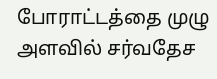போராட்டத்தை முழு அளவில் சர்வதேச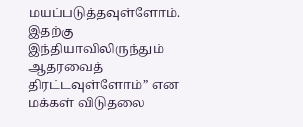மயப்படுத்தவுள்ளோம். இதற்கு இந்தியாவிலிருந்தும் ஆதரவைத் திரட்டவுள்ளோம்” என மக்கள் விடுதலை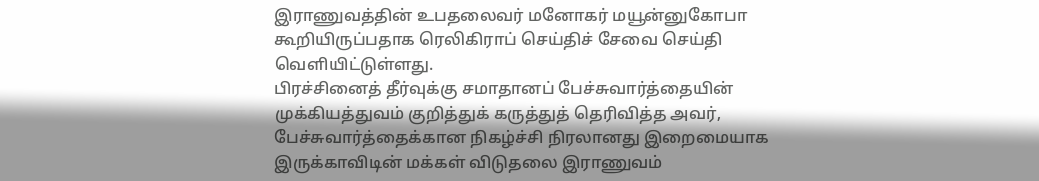இராணுவத்தின் உபதலைவர் மனோகர் மயூன்னுகோபா கூறியிருப்பதாக ரெலிகிராப் செய்திச் சேவை செய்தி வெளியிட்டுள்ளது.
பிரச்சினைத் தீர்வுக்கு சமாதானப் பேச்சுவார்த்தையின் முக்கியத்துவம் குறித்துக் கருத்துத் தெரிவித்த அவர், பேச்சுவார்த்தைக்கான நிகழ்ச்சி நிரலானது இறைமையாக இருக்காவிடின் மக்கள் விடுதலை இராணுவம்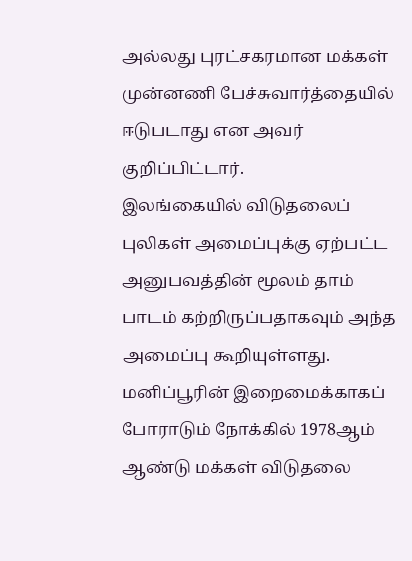அல்லது புரட்சகரமான மக்கள் முன்னணி பேச்சுவார்த்தையில் ஈடுபடாது என அவர் குறிப்பிட்டார்.
இலங்கையில் விடுதலைப் புலிகள் அமைப்புக்கு ஏற்பட்ட அனுபவத்தின் மூலம் தாம் பாடம் கற்றிருப்பதாகவும் அந்த அமைப்பு கூறியுள்ளது.
மனிப்பூரின் இறைமைக்காகப் போராடும் நோக்கில் 1978ஆம் ஆண்டு மக்கள் விடுதலை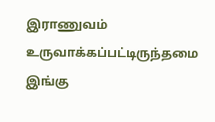இராணுவம் உருவாக்கப்பட்டிருந்தமை இங்கு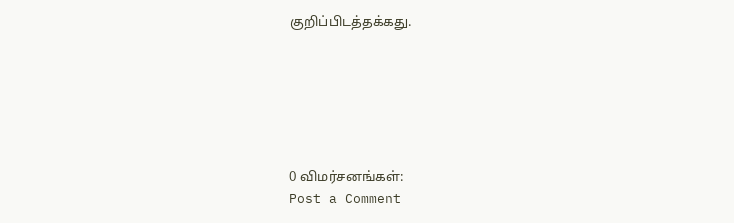குறிப்பிடத்தக்கது.






0 விமர்சனங்கள்:
Post a Comment